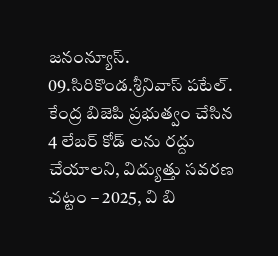జనంన్యూస్. 09.సిరికొండ.శ్రీనివాస్ పటేల్. కేంద్ర బిజెపి ప్రభుత్వం చేసిన 4 లేబర్ కోడ్ లను రద్దు చేయాలని, విద్యుత్తు సవరణ చట్టం – 2025, వి బి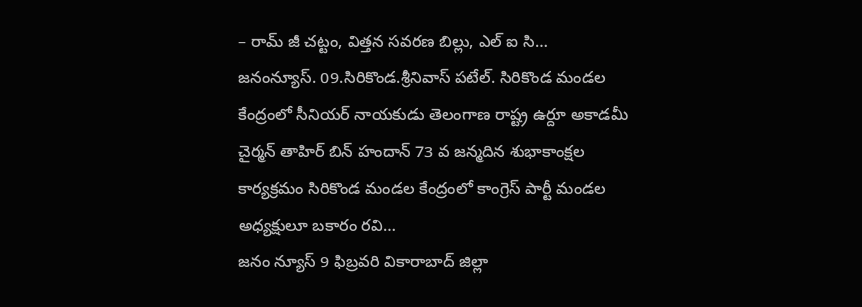– రామ్ జీ చట్టం, విత్తన సవరణ బిల్లు, ఎల్ ఐ సి…
జనంన్యూస్. 09.సిరికొండ.శ్రీనివాస్ పటేల్. సిరికొండ మండల కేంద్రంలో సీనియర్ నాయకుడు తెలంగాణ రాష్ట్ర ఉర్దూ అకాడమీ చైర్మన్ తాహిర్ బిన్ హందాన్ 73 వ జన్మదిన శుభాకాంక్షల కార్యక్రమం సిరికొండ మండల కేంద్రంలో కాంగ్రెస్ పార్టీ మండల అధ్యక్షులూ బకారం రవి…
జనం న్యూస్ 9 ఫిబ్రవరి వికారాబాద్ జిల్లా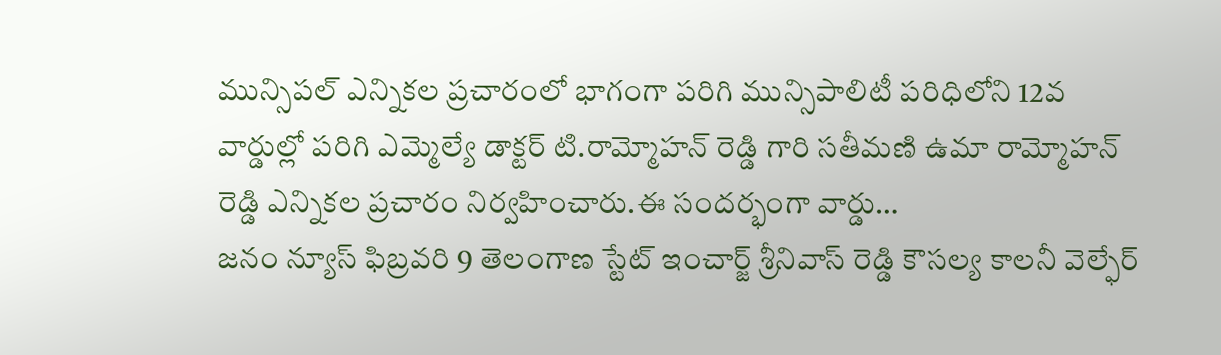మున్సిపల్ ఎన్నికల ప్రచారంలో భాగంగా పరిగి మున్సిపాలిటీ పరిధిలోని 12వ వార్డుల్లో పరిగి ఎమ్మెల్యే డాక్టర్ టి.రామ్మోహన్ రెడ్డి గారి సతీమణి ఉమా రామ్మోహన్ రెడ్డి ఎన్నికల ప్రచారం నిర్వహించారు.ఈ సందర్భంగా వార్డు…
జనం న్యూస్ ఫిబ్రవరి 9 తెలంగాణ స్టేట్ ఇంచార్జ్ శ్రీనివాస్ రెడ్డి కౌసల్య కాలనీ వెల్ఫేర్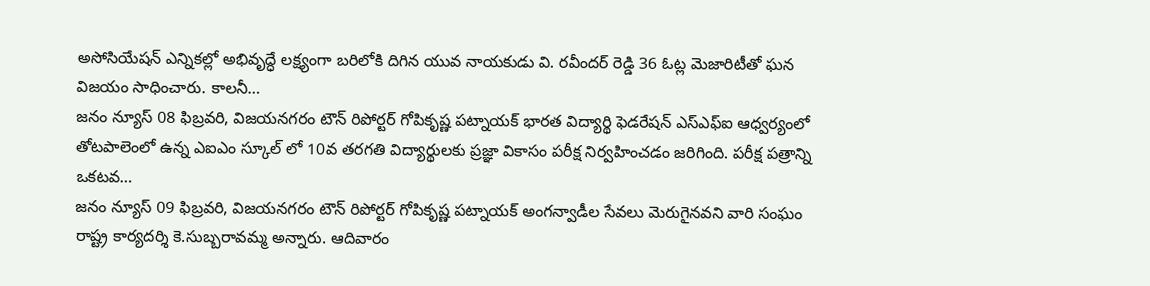అసోసియేషన్ ఎన్నికల్లో అభివృద్ధే లక్ష్యంగా బరిలోకి దిగిన యువ నాయకుడు వి. రవీందర్ రెడ్డి 36 ఓట్ల మెజారిటీతో ఘన విజయం సాధించారు. కాలనీ…
జనం న్యూస్ 08 ఫిబ్రవరి, విజయనగరం టౌన్ రిపోర్టర్ గోపికృష్ణ పట్నాయక్ భారత విద్యార్థి ఫెడరేషన్ ఎస్ఎఫ్ఐ ఆధ్వర్యంలో తోటపాలెంలో ఉన్న ఎఐఎం స్కూల్ లో 10వ తరగతి విద్యార్థులకు ప్రజ్ఞా వికాసం పరీక్ష నిర్వహించడం జరిగింది. పరీక్ష పత్రాన్ని ఒకటవ…
జనం న్యూస్ 09 ఫిబ్రవరి, విజయనగరం టౌన్ రిపోర్టర్ గోపికృష్ణ పట్నాయక్ అంగన్వాడీల సేవలు మెరుగైనవని వారి సంఘం రాష్ట్ర కార్యదర్శి కె.సుబ్బరావమ్మ అన్నారు. ఆదివారం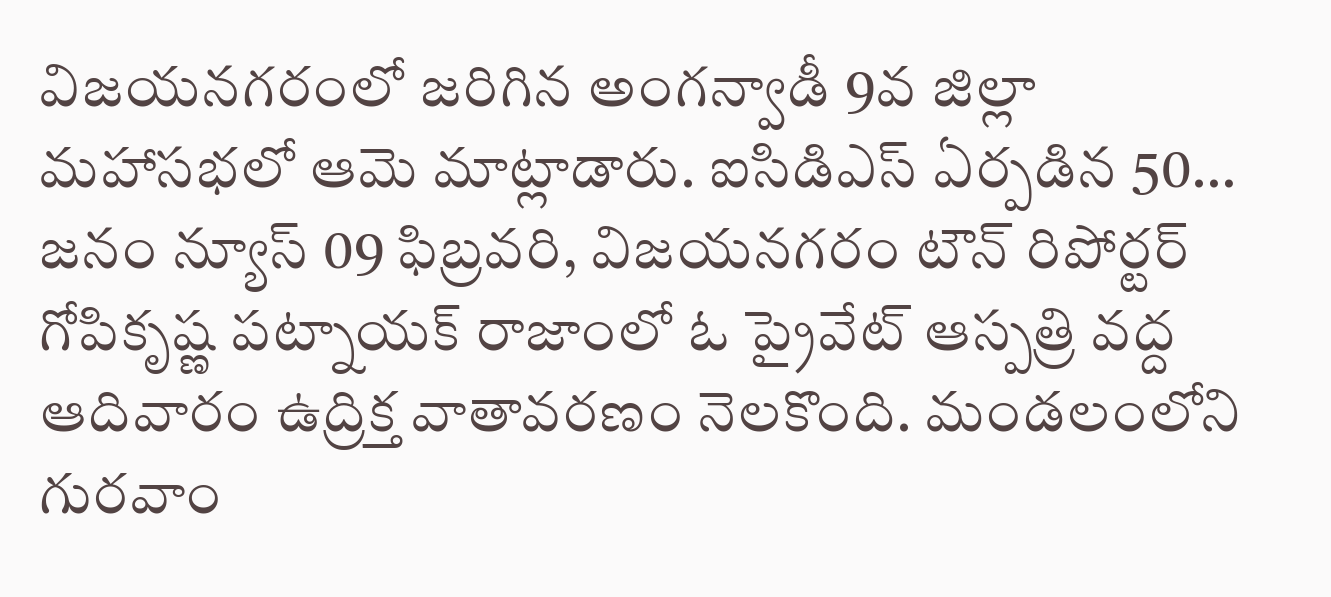విజయనగరంలో జరిగిన అంగన్వాడీ 9వ జిల్లా మహాసభలో ఆమె మాట్లాడారు. ఐసిడిఎస్ ఏర్పడిన 50…
జనం న్యూస్ 09 ఫిబ్రవరి, విజయనగరం టౌన్ రిపోర్టర్ గోపికృష్ణ పట్నాయక్ రాజాంలో ఓ ప్రైవేట్ ఆస్పత్రి వద్ద ఆదివారం ఉద్రిక్త వాతావరణం నెలకొంది. మండలంలోని గురవాం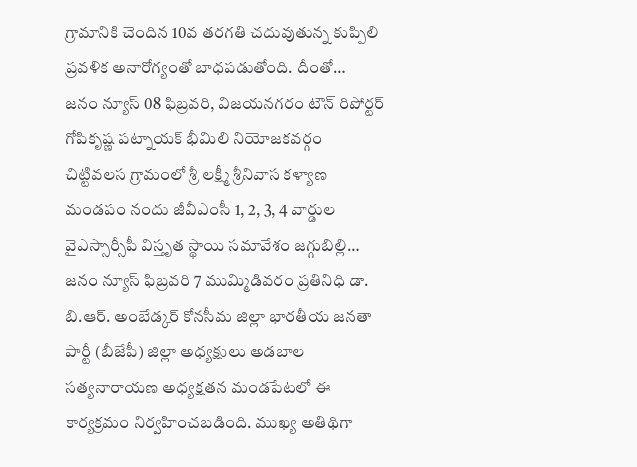గ్రామానికి చెందిన 10వ తరగతి చదువుతున్న కుప్పిలి ప్రవళిక అనారోగ్యంతో బాధపడుతోంది. దీంతో…
జనం న్యూస్ 08 ఫిబ్రవరి, విజయనగరం టౌన్ రిపోర్టర్ గోపికృష్ణ పట్నాయక్ భీమిలి నియోజకవర్గం చిట్టివలస గ్రామంలో శ్రీ లక్ష్మీ శ్రీనివాస కళ్యాణ మండపం నందు జీవీఎంసీ 1, 2, 3, 4 వార్డుల వైఎస్సార్సీపీ విస్తృత స్థాయి సమావేశం జగ్గుబిల్లి…
జనం న్యూస్ ఫిబ్రవరి 7 ముమ్మిడివరం ప్రతినిధి డా. బి.ఆర్. అంబేడ్కర్ కోనసీమ జిల్లా భారతీయ జనతా పార్టీ (బీజేపీ) జిల్లా అధ్యక్షులు అడబాల సత్యనారాయణ అధ్యక్షతన మండపేటలో ఈ కార్యక్రమం నిర్వహించబడింది. ముఖ్య అతిథిగా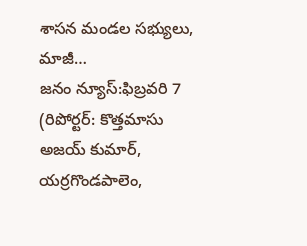శాసన మండల సభ్యులు, మాజీ…
జనం న్యూస్:ఫిబ్రవరి 7 (రిపోర్టర్: కొత్తమాసు అజయ్ కుమార్, యర్రగొండపాలెం,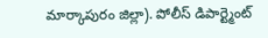మార్కాపురం జిల్లా). పోలీస్ డిపార్ట్మెంట్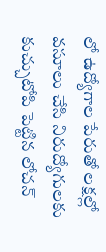లో ఉద్యోగాల పేరుతో లక్షల్లో వసూలు చేసి నిరుద్యోగులకు కుచ్చుటోపి పెట్టిన లోచన్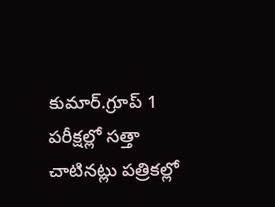కుమార్.గ్రూప్ 1 పరీక్షల్లో సత్తా చాటినట్లు పత్రికల్లో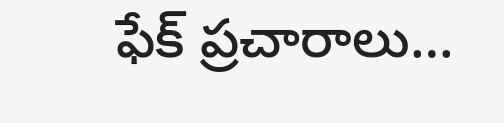ఫేక్ ప్రచారాలు…